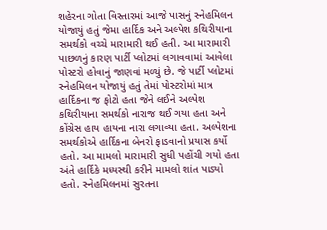શહેરના ગોતા વિસ્તારમાં આજે પાસનું સ્નેહમિલન યોજાયું હતું જેમા હાર્દિક અને અલ્પેશ કથિરીયાના સમર્થકો વચ્ચે મારામારી થઈ હતી. આ મારામારી પાછળનું કારણ પાર્ટી પ્લોટમાં લગાવવામાં આવેલા પોસ્ટરો હોવાનું જાણવાં મળ્યું છે. જે પાર્ટી પ્લોટમાં સ્નેહમિલન યોજાયું હતું તેમાં પોસ્ટરોમાં માત્ર હાર્દિકના જ ફોટો હતા જેને લઈને અલ્પેશ કથિરીયાના સમર્થકો નારાજ થઈ ગયા હતા અને કોંગ્રેસ હાય હાયના નારા લગાવ્યા હતા. અલ્પેશના સમર્થકોએ હાર્દિકના બેનરો ફાડવાનો પ્રયાસ કર્યો હતો. આ મામલો મારામારી સુધી પહોંચી ગયો હતા અંતે હાર્દિકે મધ્યસ્થી કરીને મામલો શાંત પાડ્યો હતો. સ્નેહમિલનમાં સુરતના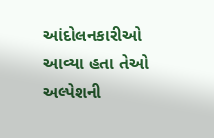આંદોલનકારીઓ આવ્યા હતા તેઓ અલ્પેશની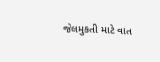જેલમુકતી માટે વાત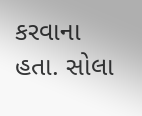કરવાના હતા. સોલા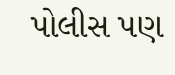પોલીસ પણ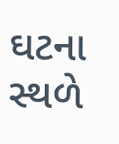ઘટના સ્થળે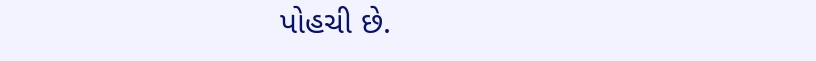પોહચી છે.